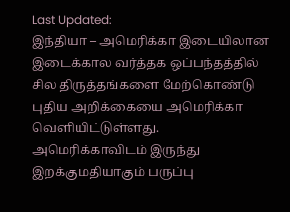Last Updated:
இந்தியா – அமெரிக்கா இடையிலான இடைக்கால வர்த்தக ஒப்பந்தத்தில் சில திருத்தங்களை மேற்கொண்டு புதிய அறிக்கையை அமெரிக்கா வெளியிட்டுள்ளது.
அமெரிக்காவிடம் இருந்து இறக்குமதியாகும் பருப்பு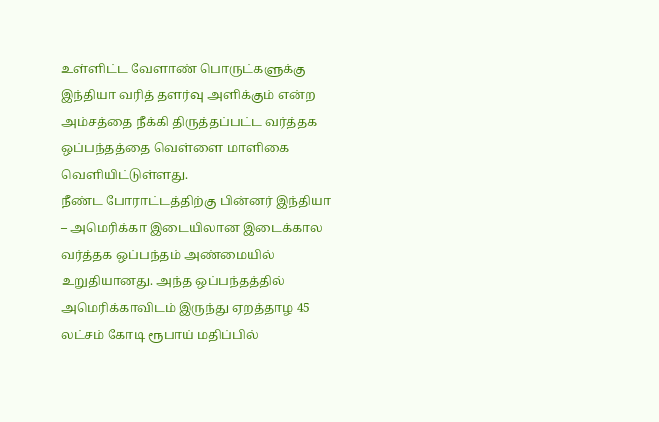உள்ளிட்ட வேளாண் பொருட்களுக்கு இந்தியா வரித் தளர்வு அளிக்கும் என்ற அம்சத்தை நீக்கி திருத்தப்பட்ட வர்த்தக ஒப்பந்தத்தை வெள்ளை மாளிகை வெளியிட்டுள்ளது.
நீண்ட போராட்டத்திற்கு பின்னர் இந்தியா – அமெரிக்கா இடையிலான இடைக்கால வர்த்தக ஒப்பந்தம் அண்மையில் உறுதியானது. அந்த ஒப்பந்தத்தில் அமெரிக்காவிடம் இருந்து ஏறத்தாழ 45 லட்சம் கோடி ரூபாய் மதிப்பில்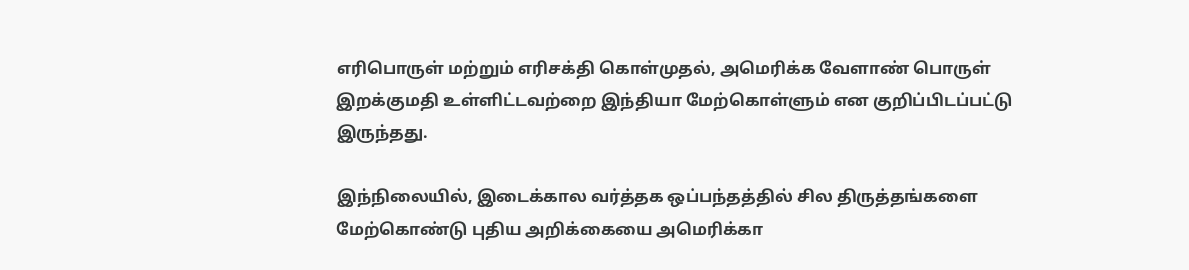எரிபொருள் மற்றும் எரிசக்தி கொள்முதல், அமெரிக்க வேளாண் பொருள் இறக்குமதி உள்ளிட்டவற்றை இந்தியா மேற்கொள்ளும் என குறிப்பிடப்பட்டு இருந்தது.

இந்நிலையில், இடைக்கால வர்த்தக ஒப்பந்தத்தில் சில திருத்தங்களை மேற்கொண்டு புதிய அறிக்கையை அமெரிக்கா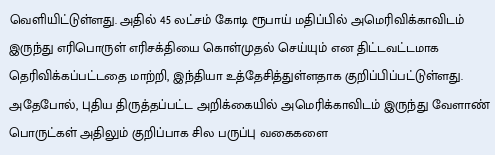வெளியிட்டுள்ளது. அதில் 45 லட்சம் கோடி ரூபாய் மதிப்பில் அமெரிவிக்காவிடம் இருந்து எரிபொருள் எரிசக்தியை கொள்முதல் செய்யும் என திட்டவட்டமாக தெரிவிக்கப்பட்டதை மாற்றி, இந்தியா உத்தேசித்துள்ளதாக குறிப்பிப்பட்டுள்ளது. அதேபோல், புதிய திருத்தப்பட்ட அறிக்கையில் அமெரிக்காவிடம் இருந்து வேளாண் பொருட்கள் அதிலும் குறிப்பாக சில பருப்பு வகைகளை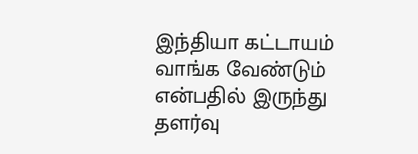இந்தியா கட்டாயம் வாங்க வேண்டும் என்பதில் இருந்து தளர்வு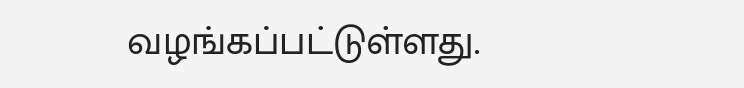வழங்கப்பட்டுள்ளது.